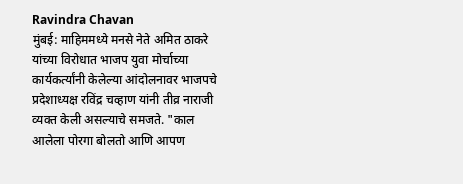Ravindra Chavan
मुंबई: माहिममध्ये मनसे नेते अमित ठाकरे यांच्या विरोधात भाजप युवा मोर्चाच्या कार्यकर्त्यांनी केलेल्या आंदोलनावर भाजपचे प्रदेशाध्यक्ष रविंद्र चव्हाण यांनी तीव्र नाराजी व्यक्त केली असल्याचे समजते. "काल आलेला पोरगा बोलतो आणि आपण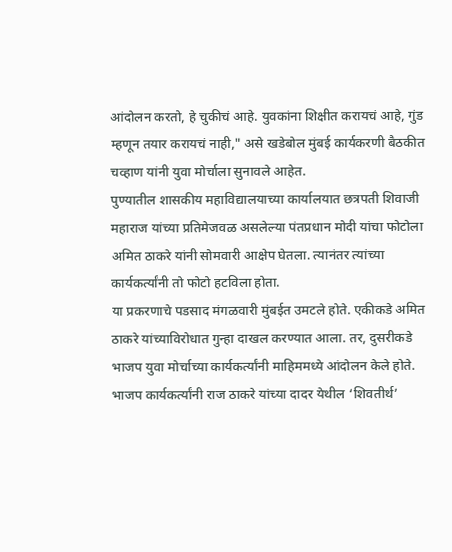आंदोलन करतो, हे चुकीचं आहे. युवकांना शिक्षीत करायचं आहे, गुंड म्हणून तयार करायचं नाही," असे खडेबोल मुंबई कार्यकरणी बैठकीत चव्हाण यांनी युवा मोर्चाला सुनावले आहेत.
पुण्यातील शासकीय महाविद्यालयाच्या कार्यालयात छत्रपती शिवाजी महाराज यांच्या प्रतिमेजवळ असलेल्या पंतप्रधान मोदी यांचा फोटोला अमित ठाकरे यांनी सोमवारी आक्षेप घेतला. त्यानंतर त्यांच्या कार्यकर्त्यांनी तो फोटो हटविला होता.
या प्रकरणाचे पडसाद मंगळवारी मुंबईत उमटले होते. एकीकडे अमित ठाकरे यांच्याविरोधात गुन्हा दाखल करण्यात आला. तर, दुसरीकडे भाजप युवा मोर्चाच्या कार्यकर्त्यांनी माहिममध्ये आंदोलन केले होते. भाजप कार्यकर्त्यांनी राज ठाकरे यांच्या दादर येथील ‘शिवतीर्थ’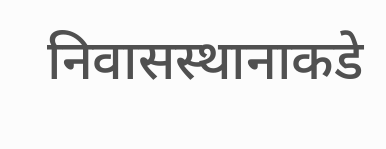निवासस्थानाकडे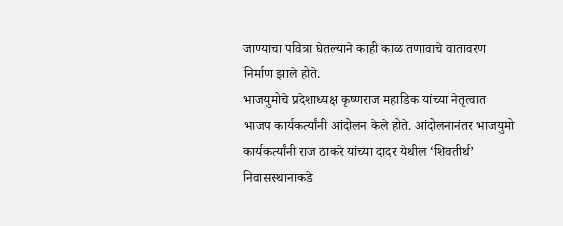जाण्याचा पवित्रा घेतल्याने काही काळ तणावाचे वातावरण निर्माण झाले होते.
भाजयुमोचे प्रदेशाध्यक्ष कृष्णराज महाडिक यांच्या नेतृत्वात भाजप कार्यकर्त्यांनी आंदोलन केले होते. आंदोलनानंतर भाजयुमो कार्यकर्त्यांनी राज ठाकरे यांच्या दादर येथील ‘शिवतीर्थ’ निवासस्थानाकडे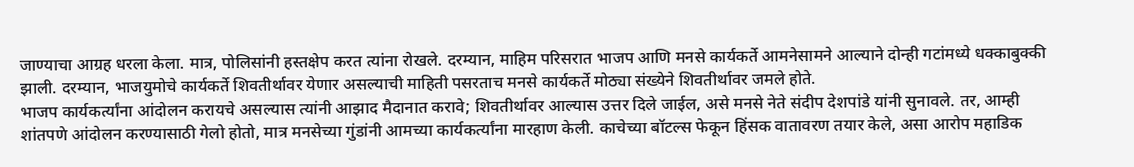जाण्याचा आग्रह धरला केला. मात्र, पोलिसांनी हस्तक्षेप करत त्यांना रोखले. दरम्यान, माहिम परिसरात भाजप आणि मनसे कार्यकर्ते आमनेसामने आल्याने दोन्ही गटांमध्ये धक्काबुक्की झाली. दरम्यान, भाजयुमोचे कार्यकर्ते शिवतीर्थावर येणार असल्याची माहिती पसरताच मनसे कार्यकर्ते मोठ्या संख्येने शिवतीर्थावर जमले होते.
भाजप कार्यकर्त्यांना आंदोलन करायचे असल्यास त्यांनी आझाद मैदानात करावे; शिवतीर्थावर आल्यास उत्तर दिले जाईल, असे मनसे नेते संदीप देशपांडे यांनी सुनावले. तर, आम्ही शांतपणे आंदोलन करण्यासाठी गेलो होतो, मात्र मनसेच्या गुंडांनी आमच्या कार्यकर्त्यांना मारहाण केली. काचेच्या बॉटल्स फेकून हिंसक वातावरण तयार केले, असा आरोप महाडिक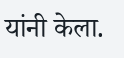यांनी केला.